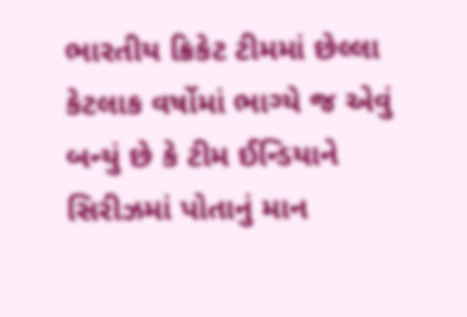ભારતીય ક્રિકેટ ટીમમાં છેલ્લા કેટલાક વર્ષોમાં ભાગ્યે જ એવું બન્યું છે કે ટીમ ઈન્ડિયાને સિરીઝમાં પોતાનું માન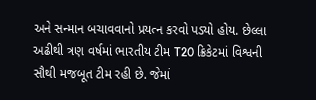અને સન્માન બચાવવાનો પ્રયત્ન કરવો પડ્યો હોય. છેલ્લા અઢીથી ત્રણ વર્ષમાં ભારતીય ટીમ T20 ક્રિકેટમાં વિશ્વની સૌથી મજબૂત ટીમ રહી છે. જેમાં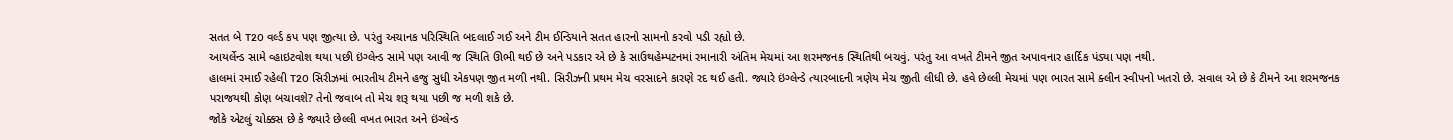સતત બે T20 વર્લ્ડ કપ પણ જીત્યા છે. પરંતુ અચાનક પરિસ્થિતિ બદલાઈ ગઈ અને ટીમ ઈન્ડિયાને સતત હારનો સામનો કરવો પડી રહ્યો છે.
આયર્લેન્ડ સામે વ્હાઇટવોશ થયા પછી ઇંગ્લેન્ડ સામે પણ આવી જ સ્થિતિ ઊભી થઈ છે અને પડકાર એ છે કે સાઉથહેમ્પટનમાં રમાનારી અંતિમ મેચમાં આ શરમજનક સ્થિતિથી બચવું. પરંતુ આ વખતે ટીમને જીત અપાવનાર હાર્દિક પંડ્યા પણ નથી.
હાલમાં રમાઈ રહેલી T20 સિરીઝમાં ભારતીય ટીમને હજુ સુધી એકપણ જીત મળી નથી. સિરીઝની પ્રથમ મેચ વરસાદને કારણે રદ થઈ હતી. જ્યારે ઇંગ્લેન્ડે ત્યારબાદની ત્રણેય મેચ જીતી લીધી છે. હવે છેલ્લી મેચમાં પણ ભારત સામે ક્લીન સ્વીપનો ખતરો છે. સવાલ એ છે કે ટીમને આ શરમજનક પરાજયથી કોણ બચાવશે? તેનો જવાબ તો મેચ શરૂ થયા પછી જ મળી શકે છે.
જોકે એટલું ચોક્કસ છે કે જ્યારે છેલ્લી વખત ભારત અને ઇંગ્લેન્ડ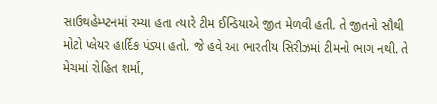સાઉથહેમ્પ્ટનમાં રમ્યા હતા ત્યારે ટીમ ઈન્ડિયાએ જીત મેળવી હતી. તે જીતનો સૌથી મોટો પ્લેયર હાર્દિક પંડ્યા હતો. જે હવે આ ભારતીય સિરીઝમાં ટીમનો ભાગ નથી. તે મેચમાં રોહિત શર્મા,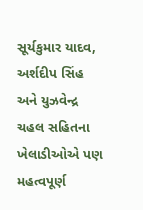સૂર્યકુમાર યાદવ, અર્શદીપ સિંહ અને યુઝવેન્દ્ર ચહલ સહિતના ખેલાડીઓએ પણ મહત્વપૂર્ણ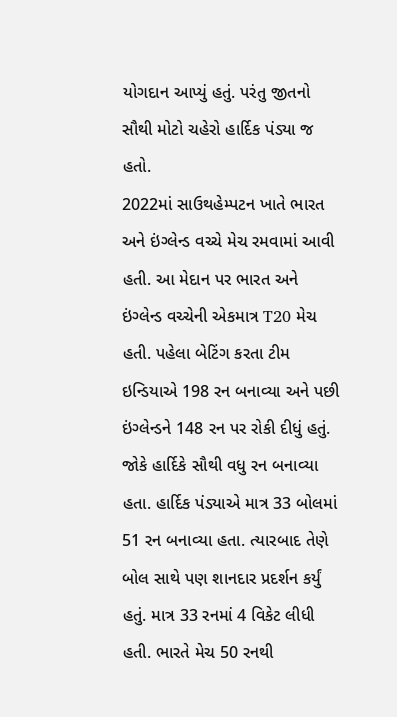યોગદાન આપ્યું હતું. પરંતુ જીતનો સૌથી મોટો ચહેરો હાર્દિક પંડ્યા જ હતો.
2022માં સાઉથહેમ્પટન ખાતે ભારત અને ઇંગ્લેન્ડ વચ્ચે મેચ રમવામાં આવી હતી. આ મેદાન પર ભારત અને ઇંગ્લેન્ડ વચ્ચેની એકમાત્ર T20 મેચ હતી. પહેલા બેટિંગ કરતા ટીમ ઇન્ડિયાએ 198 રન બનાવ્યા અને પછી ઇંગ્લેન્ડને 148 રન પર રોકી દીધું હતું. જોકે હાર્દિકે સૌથી વધુ રન બનાવ્યા હતા. હાર્દિક પંડ્યાએ માત્ર 33 બોલમાં 51 રન બનાવ્યા હતા. ત્યારબાદ તેણે બોલ સાથે પણ શાનદાર પ્રદર્શન કર્યું હતું. માત્ર 33 રનમાં 4 વિકેટ લીધી હતી. ભારતે મેચ 50 રનથી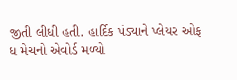જીતી લીધી હતી. હાર્દિક પંડ્યાને પ્લેયર ઓફ ધ મેચનો એવોર્ડ મળ્યો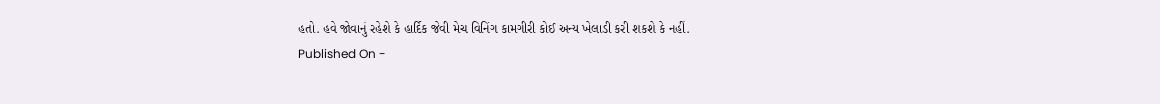હતો. હવે જોવાનું રહેશે કે હાર્દિક જેવી મેચ વિનિંગ કામગીરી કોઈ અન્ય ખેલાડી કરી શકશે કે નહીં.
Published On -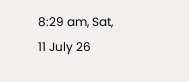8:29 am, Sat, 11 July 26